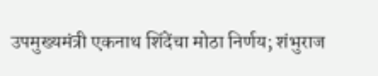उपमुख्यमंत्री एकनाथ शिंदेंचा मोठा निर्णय; शंभुराज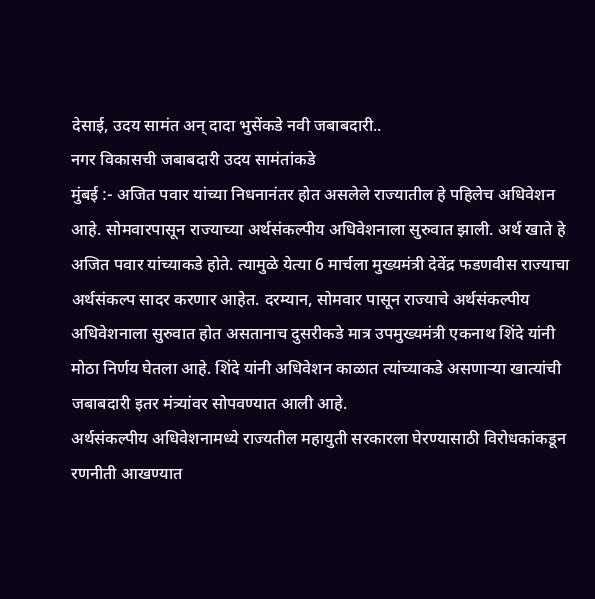देसाई, उदय सामंत अन् दादा भुसेंकडे नवी जबाबदारी..
नगर विकासची जबाबदारी उदय सामंतांकडे
मुंबई :- अजित पवार यांच्या निधनानंतर होत असलेले राज्यातील हे पहिलेच अधिवेशन आहे. सोमवारपासून राज्याच्या अर्थसंकल्पीय अधिवेशनाला सुरुवात झाली. अर्थ खाते हे अजित पवार यांच्याकडे होते. त्यामुळे येत्या 6 मार्चला मुख्यमंत्री देवेंद्र फडणवीस राज्याचा अर्थसंकल्प सादर करणार आहेत. दरम्यान, सोमवार पासून राज्याचे अर्थसंकल्पीय अधिवेशनाला सुरुवात होत असतानाच दुसरीकडे मात्र उपमुख्यमंत्री एकनाथ शिंदे यांनी मोठा निर्णय घेतला आहे. शिंदे यांनी अधिवेशन काळात त्यांच्याकडे असणाऱ्या खात्यांची जबाबदारी इतर मंत्र्यांवर सोपवण्यात आली आहे.
अर्थसंकल्पीय अधिवेशनामध्ये राज्यतील महायुती सरकारला घेरण्यासाठी विरोधकांकडून रणनीती आखण्यात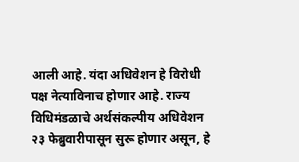आली आहे. यंदा अधिवेशन हे विरोधी पक्ष नेत्याविनाच होणार आहे. राज्य विधिमंडळाचे अर्थसंकल्पीय अधिवेशन २३ फेब्रुवारीपासून सुरू होणार असून, हे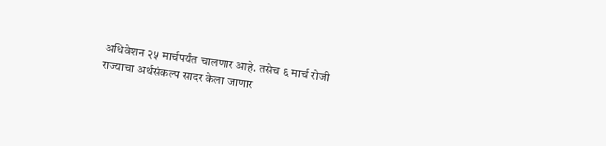अधिवेशन २५ मार्चपर्यंत चालणार आहे. तसेच ६ मार्च रोजी राज्याचा अर्थसंकल्प सादर केला जाणार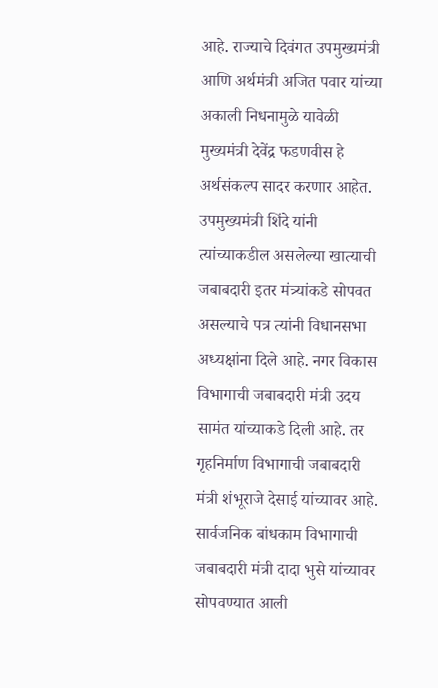आहे. राज्याचे दिवंगत उपमुख्यमंत्री आणि अर्थमंत्री अजित पवार यांच्या अकाली निधनामुळे यावेळी मुख्यमंत्री देवेंद्र फडणवीस हे अर्थसंकल्प सादर करणार आहेत.
उपमुख्यमंत्री शिंदे यांनी त्यांच्याकडील असलेल्या खात्याची जबाबदारी इतर मंत्र्यांकडे सोपवत असल्याचे पत्र त्यांनी विधानसभा अध्यक्षांना दिले आहे. नगर विकास विभागाची जबाबदारी मंत्री उदय सामंत यांच्याकडे दिली आहे. तर गृहनिर्माण विभागाची जबाबदारी मंत्री शंभूराजे देसाई यांच्यावर आहे. सार्वजनिक बांधकाम विभागाची जबाबदारी मंत्री दादा भुसे यांच्यावर सोपवण्यात आली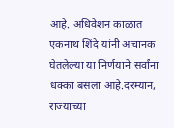आहे. अधिवेशन काळात एकनाथ शिंदे यांनी अचानक घेतलेल्या या निर्णयाने सर्वांना धक्का बसला आहे.दरम्यान, राज्याच्या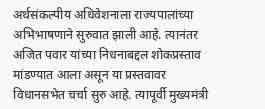अर्थसंकल्पीय अधिवेशनाला राज्यपालांच्या अभिभाषणाने सुरुवात झाली आहे. त्यानंतर अजित पवार यांच्या निधनाबद्दल शोकप्रस्ताव मांडण्यात आला असून या प्रस्तवावर विधानसभेत चर्चा सुरु आहे. त्यापूर्वी मुख्यमंत्री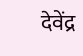देवेंद्र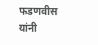फडणवीस यांनी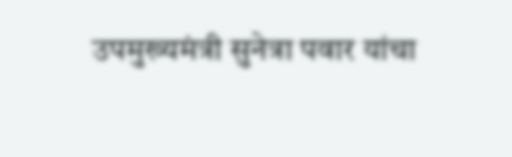उपमुख्यमंत्री सुनेत्रा पवार यांचा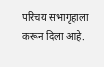परिचय सभागृहाला करून दिला आहे.